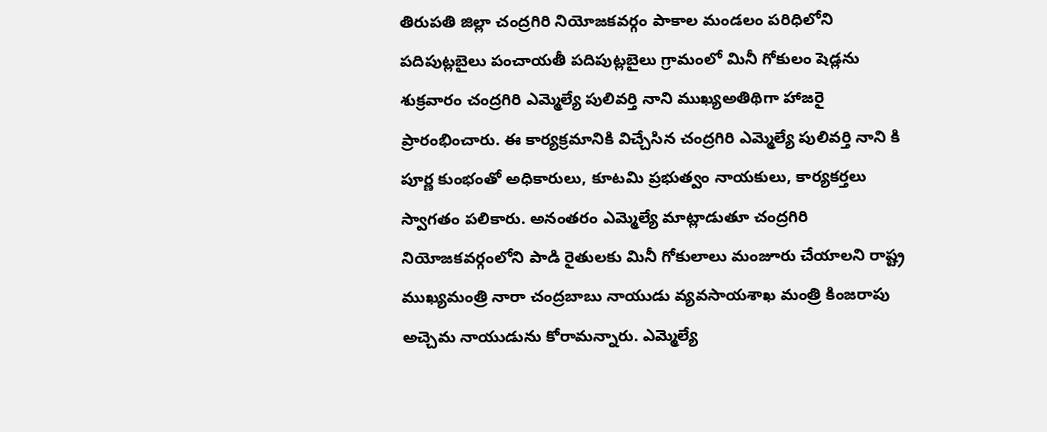తిరుపతి జిల్లా చంద్రగిరి నియోజకవర్గం పాకాల మండలం పరిధిలోని పదిపుట్లబైలు పంచాయతీ పదిపుట్లబైలు గ్రామంలో మినీ గోకులం షెడ్లను శుక్రవారం చంద్రగిరి ఎమ్మెల్యే పులివర్తి నాని ముఖ్యఅతిథిగా హాజరై ప్రారంభించారు. ఈ కార్యక్రమానికి విచ్చేసిన చంద్రగిరి ఎమ్మెల్యే పులివర్తి నాని కి పూర్ణ కుంభంతో అధికారులు, కూటమి ప్రభుత్వం నాయకులు, కార్యకర్తలు స్వాగతం పలికారు. అనంతరం ఎమ్మెల్యే మాట్లాడుతూ చంద్రగిరి నియోజకవర్గంలోని పాడి రైతులకు మినీ గోకులాలు మంజూరు చేయాలని రాష్ట్ర ముఖ్యమంత్రి నారా చంద్రబాబు నాయుడు వ్యవసాయశాఖ మంత్రి కింజరాపు అచ్చెమ నాయుడును కోరామన్నారు. ఎమ్మెల్యే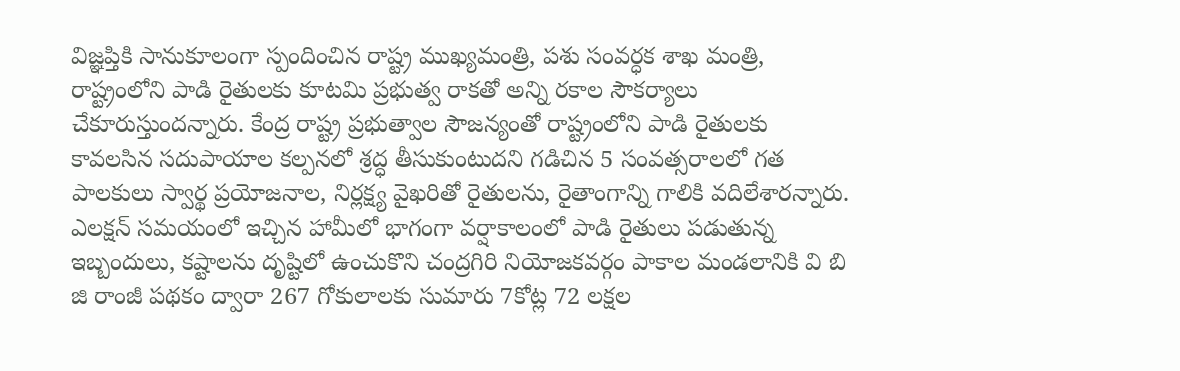విజ్ఞప్తికి సానుకూలంగా స్పందించిన రాష్ట్ర ముఖ్యమంత్రి, పశు సంవర్ధక శాఖ మంత్రి, రాష్ట్రంలోని పాడి రైతులకు కూటమి ప్రభుత్వ రాకతో అన్ని రకాల సౌకర్యాలు చేకూరుస్తుందన్నారు. కేంద్ర రాష్ట్ర ప్రభుత్వాల సౌజన్యంతో రాష్ట్రంలోని పాడి రైతులకు కావలసిన సదుపాయాల కల్పనలో శ్రద్ధ తీసుకుంటుదని గడిచిన 5 సంవత్సరాలలో గత పాలకులు స్వార్థ ప్రయోజనాల, నిర్లక్ష్య వైఖరితో రైతులను, రైతాంగాన్ని గాలికి వదిలేశారన్నారు. ఎలక్షన్ సమయంలో ఇచ్చిన హామీలో భాగంగా వర్షాకాలంలో పాడి రైతులు పడుతున్న ఇబ్బందులు, కష్టాలను దృష్టిలో ఉంచుకొని చంద్రగిరి నియోజకవర్గం పాకాల మండలానికి వి బి జి రాంజీ పథకం ద్వారా 267 గోకులాలకు సుమారు 7కోట్ల 72 లక్షల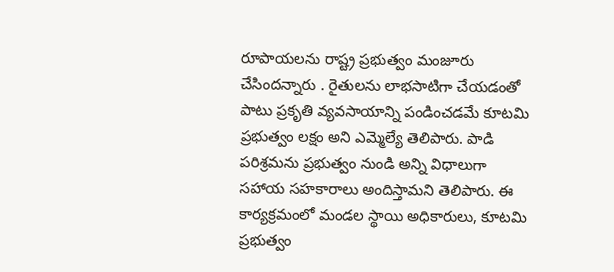రూపాయలను రాష్ట్ర ప్రభుత్వం మంజూరు చేసిందన్నారు . రైతులను లాభసాటిగా చేయడంతో పాటు ప్రకృతి వ్యవసాయాన్ని పండించడమే కూటమి ప్రభుత్వం లక్షం అని ఎమ్మెల్యే తెలిపారు. పాడి పరిశ్రమను ప్రభుత్వం నుండి అన్ని విధాలుగా సహాయ సహకారాలు అందిస్తామని తెలిపారు. ఈ కార్యక్రమంలో మండల స్థాయి అధికారులు, కూటమి ప్రభుత్వం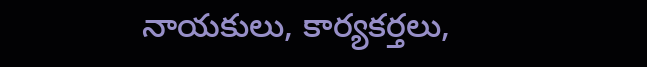నాయకులు, కార్యకర్తలు,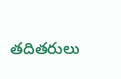తదితరులు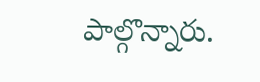పాల్గొన్నారు.